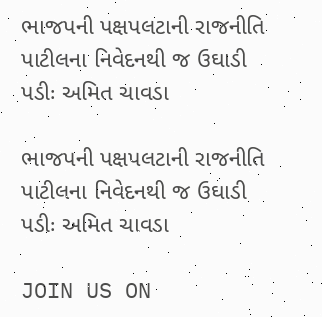ભાજપની પક્ષપલટાની રાજનીતિ પાટીલના નિવેદનથી જ ઉઘાડી પડીઃ અમિત ચાવડા

ભાજપની પક્ષપલટાની રાજનીતિ પાટીલના નિવેદનથી જ ઉઘાડી પડીઃ અમિત ચાવડા

JOIN US ON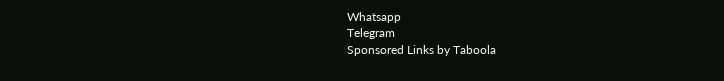Whatsapp
Telegram
Sponsored Links by Taboola